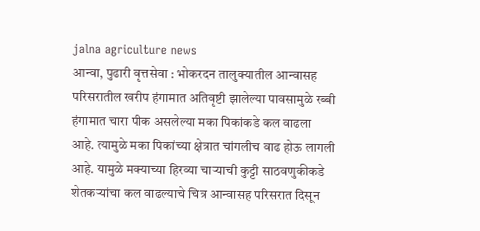jalna agriculture news
आन्वा, पुढारी वृत्तसेवा : भोकरदन तालुक्यातील आन्वासह परिसरातील खरीप हंगामात अतिवृष्टी झालेल्या पावसामुळे रब्बी हंगामात चारा पीक असलेल्या मका पिकांकडे कल वाढला आहे. त्यामुळे मका पिकांच्या क्षेत्रात चांगलीच वाढ होऊ लागली आहे. यामुळे मक्याच्या हिरव्या चाऱ्याची कुट्टी साठवणुकीकडे शेतकऱ्यांचा कल वाढल्याचे चित्र आन्वासह परिसरात दिसून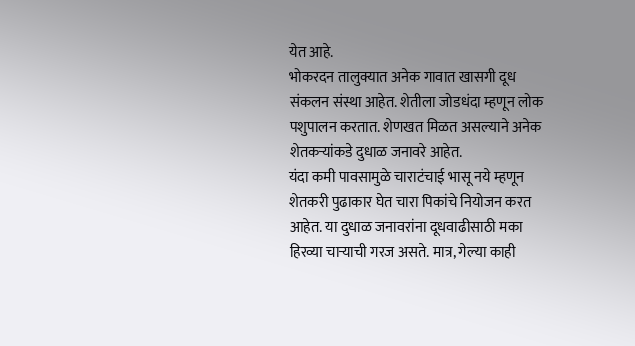येत आहे.
भोकरदन तालुक्यात अनेक गावात खासगी दूध संकलन संस्था आहेत. शेतीला जोडधंदा म्हणून लोक पशुपालन करतात. शेणखत मिळत असल्याने अनेक शेतकऱ्यांकडे दुधाळ जनावरे आहेत.
यंदा कमी पावसामुळे चाराटंचाई भासू नये म्हणून शेतकरी पुढाकार घेत चारा पिकांचे नियोजन करत आहेत. या दुधाळ जनावरांना दूधवाढीसाठी मका हिरव्या चाऱ्याची गरज असते. मात्र, गेल्या काही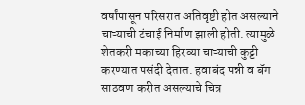वर्षांपासून परिसरात अतिवृष्टी होत असल्याने चाऱ्याची टंचाई निर्माण झाली होती. त्यामुळे शेतकरी मकाच्या हिरव्या चाऱ्याची कुट्टी करण्यात पसंदी देतात. हवाबंद पन्नी व बॅग साठवण करीत असल्याचे चित्र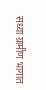सध्या ग्रामीण भागात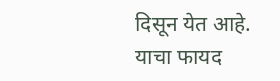दिसून येत आहे. याचा फायद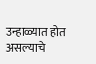उन्हाळ्यात होत असल्याचे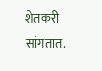शेतकरी सांगतात.